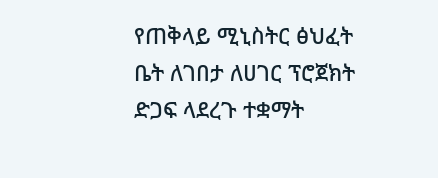የጠቅላይ ሚኒስትር ፅህፈት ቤት ለገበታ ለሀገር ፕሮጀክት ድጋፍ ላደረጉ ተቋማት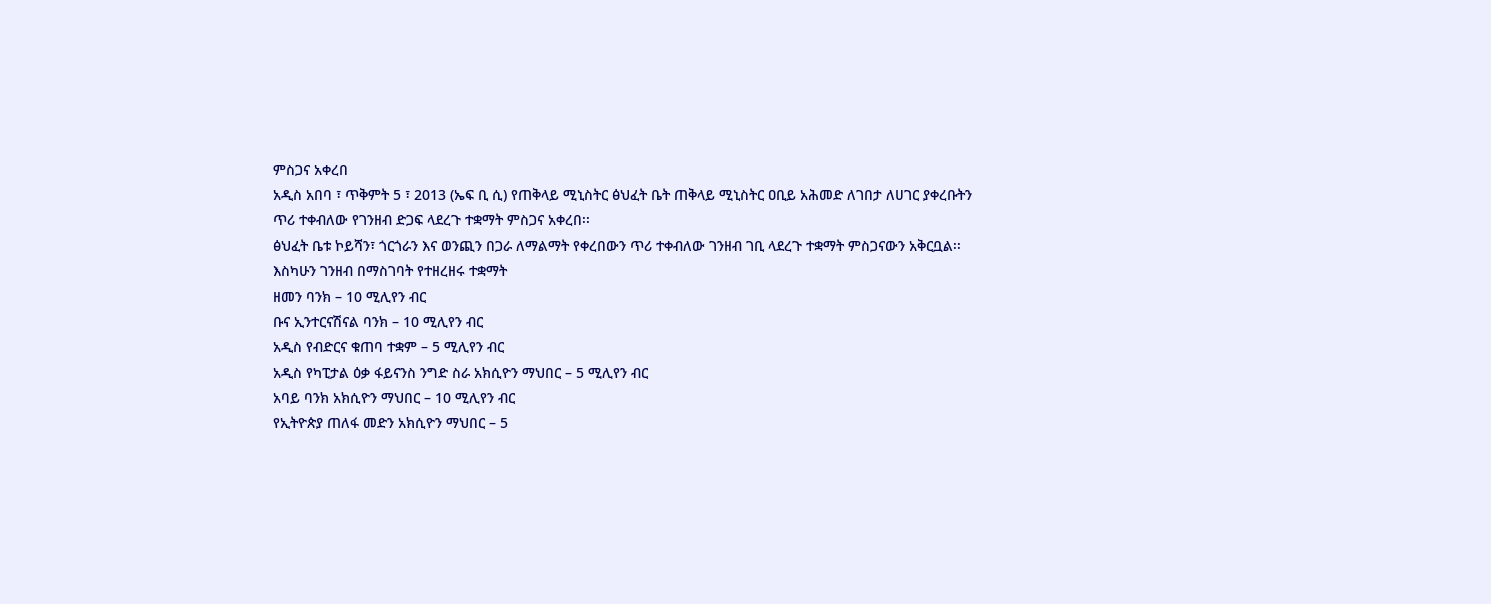ምስጋና አቀረበ
አዲስ አበባ ፣ ጥቅምት 5 ፣ 2013 (ኤፍ ቢ ሲ) የጠቅላይ ሚኒስትር ፅህፈት ቤት ጠቅላይ ሚኒስትር ዐቢይ አሕመድ ለገበታ ለሀገር ያቀረቡትን ጥሪ ተቀብለው የገንዘብ ድጋፍ ላደረጉ ተቋማት ምስጋና አቀረበ፡፡
ፅህፈት ቤቱ ኮይሻን፣ ጎርጎራን እና ወንጪን በጋራ ለማልማት የቀረበውን ጥሪ ተቀብለው ገንዘብ ገቢ ላደረጉ ተቋማት ምስጋናውን አቅርቧል፡፡
እስካሁን ገንዘብ በማስገባት የተዘረዘሩ ተቋማት
ዘመን ባንክ – 10 ሚሊየን ብር
ቡና ኢንተርናሽናል ባንክ – 10 ሚሊየን ብር
አዲስ የብድርና ቁጠባ ተቋም – 5 ሚሊየን ብር
አዲስ የካፒታል ዕቃ ፋይናንስ ንግድ ስራ አክሲዮን ማህበር – 5 ሚሊየን ብር
አባይ ባንክ አክሲዮን ማህበር – 10 ሚሊየን ብር
የኢትዮጵያ ጠለፋ መድን አክሲዮን ማህበር – 5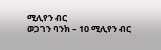ሚሊየን ብር
ወጋገን ባንክ – 10 ሚሊየን ብር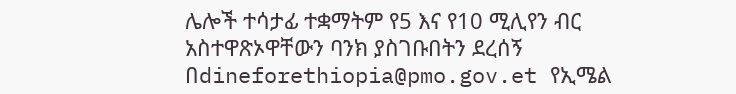ሌሎች ተሳታፊ ተቋማትም የ5 እና የ10 ሚሊየን ብር አስተዋጽኦዋቸውን ባንክ ያስገቡበትን ደረሰኝ በdineforethiopia@pmo.gov.et የኢሜል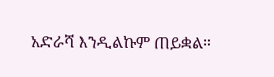አድራሻ እንዲልኩም ጠይቋል።